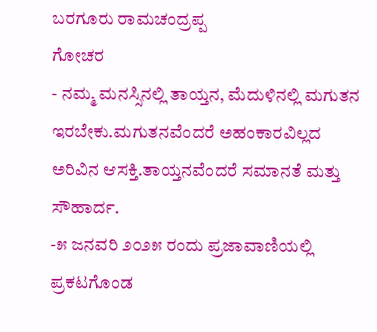ಬರಗೂರು ರಾಮಚಂದ್ರಪ್ಪ
ಗೋಚರ
- ನಮ್ಮ ಮನಸ್ಸಿನಲ್ಲಿ ತಾಯ್ತನ, ಮೆದುಳಿನಲ್ಲಿ ಮಗುತನ ಇರಬೇಕು.ಮಗುತನವೆಂದರೆ ಅಹಂಕಾರವಿಲ್ಲದ ಅರಿವಿನ ಆಸಕ್ತಿ.ತಾಯ್ತನವೆಂದರೆ ಸಮಾನತೆ ಮತ್ತು ಸೌಹಾರ್ದ.
-೫ ಜನವರಿ ೨೦೨೫ ರಂದು ಪ್ರಜಾವಾಣಿಯಲ್ಲಿ ಪ್ರಕಟಗೊಂಡ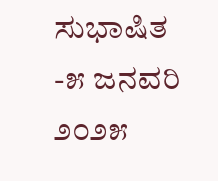ಸುಭಾಷಿತ
-೫ ಜನವರಿ ೨೦೨೫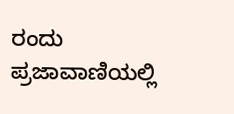ರಂದು ಪ್ರಜಾವಾಣಿಯಲ್ಲಿ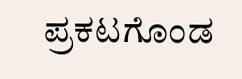ಪ್ರಕಟಗೊಂಡ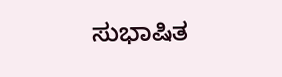ಸುಭಾಷಿತ